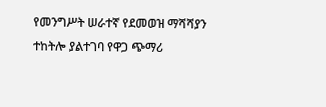የመንግሥት ሠራተኛ የደመወዝ ማሻሻያን ተከትሎ ያልተገባ የዋጋ ጭማሪ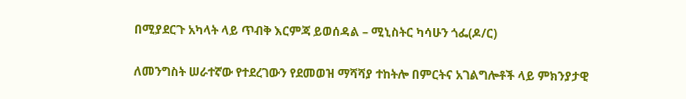በሚያደርጉ አካላት ላይ ጥብቅ እርምጃ ይወሰዳል – ሚኒስትር ካሳሁን ጎፌ(ዶ/ር)

ለመንግስት ሠራተኛው የተደረገውን የደመወዝ ማሻሻያ ተከትሎ በምርትና አገልግሎቶች ላይ ምክንያታዊ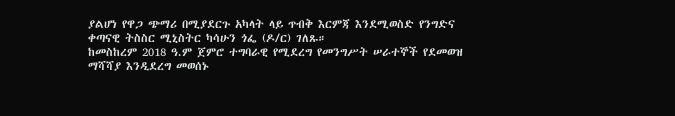ያልሆነ የዋጋ ጭማሪ በሚያደርጉ አካላት ላይ ጥብቅ እርምጃ እንደሚወስድ የንግድና ቀጣናዊ ትስስር ሚኒስትር ካሳሁን ጎፌ (ዶ/ር) ገለጹ።
ከመስከረም 2018 ዓ.ም ጀምሮ ተግባራዊ የሚደረግ የመንግሥት ሠራተኞች የደመወዝ ማሻሻያ እንዲደረግ መወሰኑ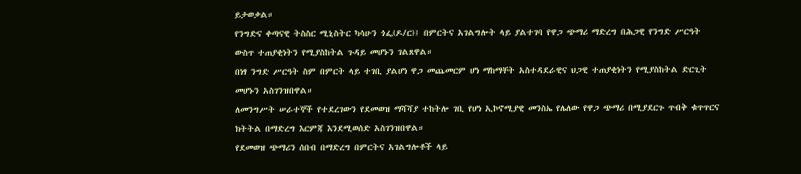ይታወቃል።
የንግድና ቀጣናዊ ትስስር ሚኒስትር ካሳሁን ጎፌ(ዶ/ር)፤ በምርትና አገልግሎት ላይ ያልተገባ የዋጋ ጭማሪ ማድረግ በሕጋዊ የንግድ ሥርዓት ውስጥ ተጠያቂነትን የሚያስከትል ጉዳይ መሆኑን ገልጸዋል።
በነፃ ንግድ ሥርዓት ስም በምርት ላይ ተገቢ ያልሆነ ዋጋ መጨመርም ሆነ ማከማቸት አስተዳደራዊና ህጋዊ ተጠያቂነትን የሚያስከትል ድርጊት መሆኑን አስገንዝበዋል።
ለመንግሥት ሠራተኞች የተደረገውን የደመወዝ ማሻሻያ ተከትሎ ገቢ የሆነ ኢኮኖሚያዊ መንስኤ የሌለው የዋጋ ጭማሪ በሚያደርጉ ጥብቅ ቁጥጥርና ክትትል በማድረግ እርምጃ እንደሚወሰድ አስገንዝበዋል።
የደመወዝ ጭማሪን ሰበብ በማድረግ በምርትና አገልግሎቶች ላይ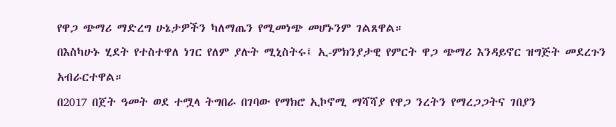የዋጋ ጭማሪ ማድረግ ሁኔታዎችን ካለማጤን የሚመነጭ መሆኑንም ገልጸዋል።
በእስካሁኑ ሂደት የተስተዋለ ነገር የለም ያሉት ሚኒስትሩ፤ ኢ-ምክንያታዊ የምርት ዋጋ ጭማሪ እንዳይኖር ዝግጅት መደረጉን አብራርተዋል።
በ2017 በጀት ዓመት ወደ ተሟላ ትግበራ በገባው የማክሮ ኢኮኖሚ ማሻሻያ የዋጋ ንረትን የማረጋጋትና ገበያን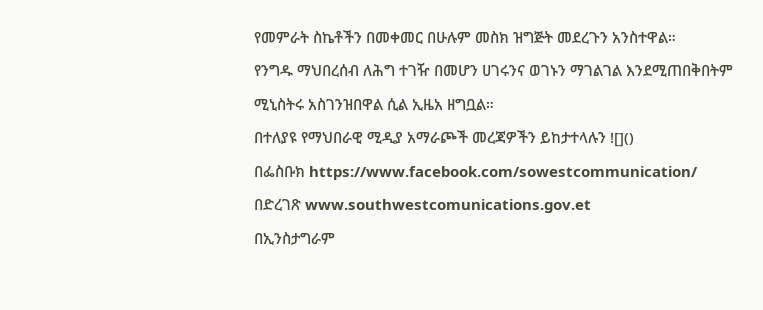የመምራት ስኬቶችን በመቀመር በሁሉም መስክ ዝግጅት መደረጉን አንስተዋል።
የንግዱ ማህበረሰብ ለሕግ ተገዥ በመሆን ሀገሩንና ወገኑን ማገልገል እንደሚጠበቅበትም ሚኒስትሩ አስገንዝበዋል ሲል ኢዜአ ዘግቧል።
በተለያዩ የማህበራዊ ሚዲያ አማራጮች መረጃዎችን ይከታተላሉን ![]()
በፌስቡክ https://www.facebook.com/sowestcommunication/
በድረገጽ www.southwestcomunications.gov.et
በኢንስታግራም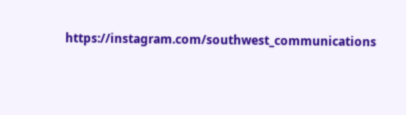https://instagram.com/southwest_communications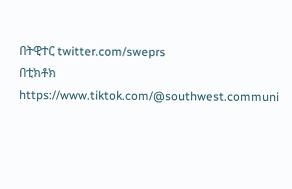በትዊተር twitter.com/sweprs
በቲክቶክ https://www.tiktok.com/@southwest.communi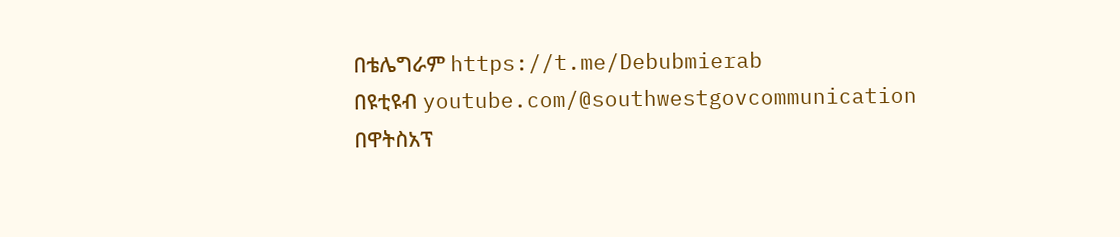በቴሌግራም https://t.me/Debubmierab
በዩቲዩብ youtube.com/@southwestgovcommunication
በዋትስአፕ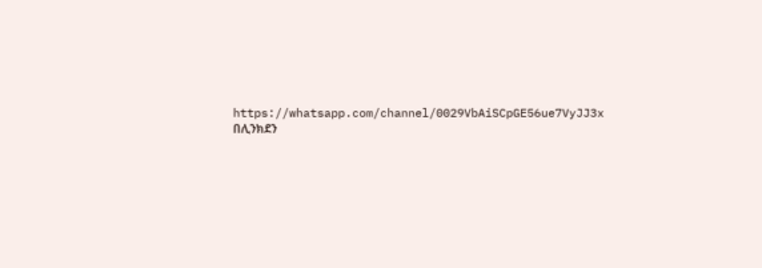https://whatsapp.com/channel/0029VbAiSCpGE56ue7VyJJ3x
በሊንክደን